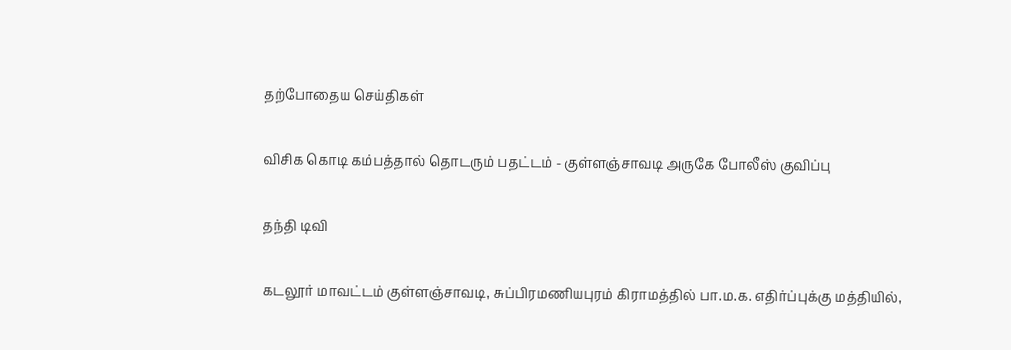தற்போதைய செய்திகள்

விசிக கொடி கம்பத்தால் தொடரும் பதட்டம் - குள்ளஞ்சாவடி அருகே போலீஸ் குவிப்பு

தந்தி டிவி

கடலூர் மாவட்டம் குள்ளஞ்சாவடி, சுப்பிரமணியபுரம் கிராமத்தில் பா.ம.க. எதிர்ப்புக்கு மத்தியில்,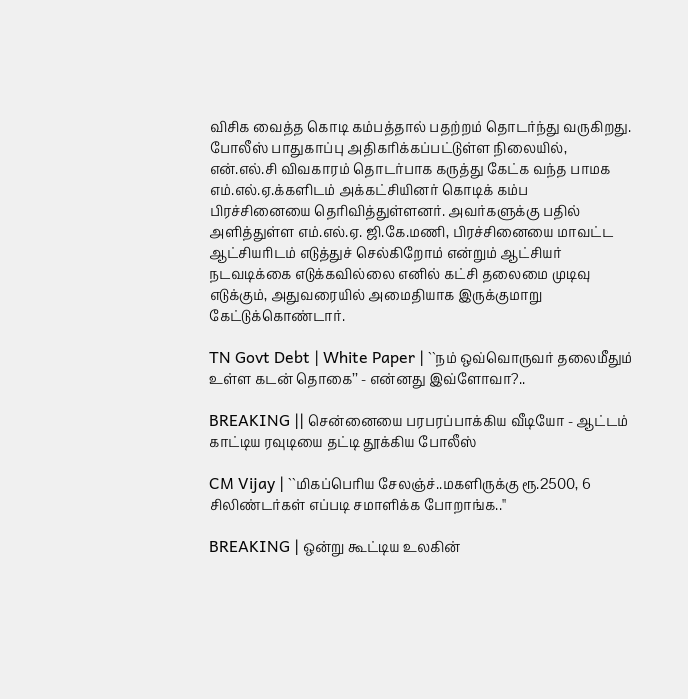விசிக வைத்த கொடி கம்பத்தால் பதற்றம் தொடர்ந்து வருகிறது. போலீஸ் பாதுகாப்பு அதிகரிக்கப்பட்டுள்ள நிலையில், என்.எல்.சி விவகாரம் தொடர்பாக கருத்து கேட்க வந்த பாமக எம்.எல்.ஏ.க்களிடம் அக்கட்சியினர் கொடிக் கம்ப பிரச்சினையை தெரிவித்துள்ளனர். அவர்களுக்கு பதில் அளித்துள்ள எம்.எல்.ஏ. ஜி.கே.மணி, பிரச்சினையை மாவட்ட ஆட்சியரிடம் எடுத்துச் செல்கிறோம் என்றும் ஆட்சியர் நடவடிக்கை எடுக்கவில்லை எனில் கட்சி தலைமை முடிவு எடுக்கும், அதுவரையில் அமைதியாக இருக்குமாறு கேட்டுக்கொண்டார்.

TN Govt Debt | White Paper | ``நம் ஒவ்வொருவர் தலைமீதும் உள்ள கடன் தொகை’’ - என்னது இவ்ளோவா?..

BREAKING || சென்னையை பரபரப்பாக்கிய வீடியோ - ஆட்டம் காட்டிய ரவுடியை தட்டி தூக்கிய போலீஸ்

CM Vijay | ``மிகப்பெரிய சேலஞ்ச்..மகளிருக்கு ரூ.2500, 6 சிலிண்டர்கள் எப்படி சமாளிக்க போறாங்க..''

BREAKING | ஒன்று கூட்டிய உலகின்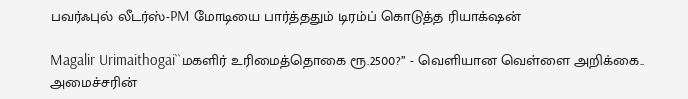பவர்ஃபுல் லீடர்ஸ்-PM மோடியை பார்த்ததும் டிரம்ப் கொடுத்த ரியாக்‌ஷன்

Magalir Urimaithogai``மகளிர் உரிமைத்தொகை ரூ.2500?’’ - வெளியான வெள்ளை அறிக்கை.. அமைச்சரின்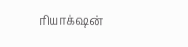ரியாக்‌ஷன்